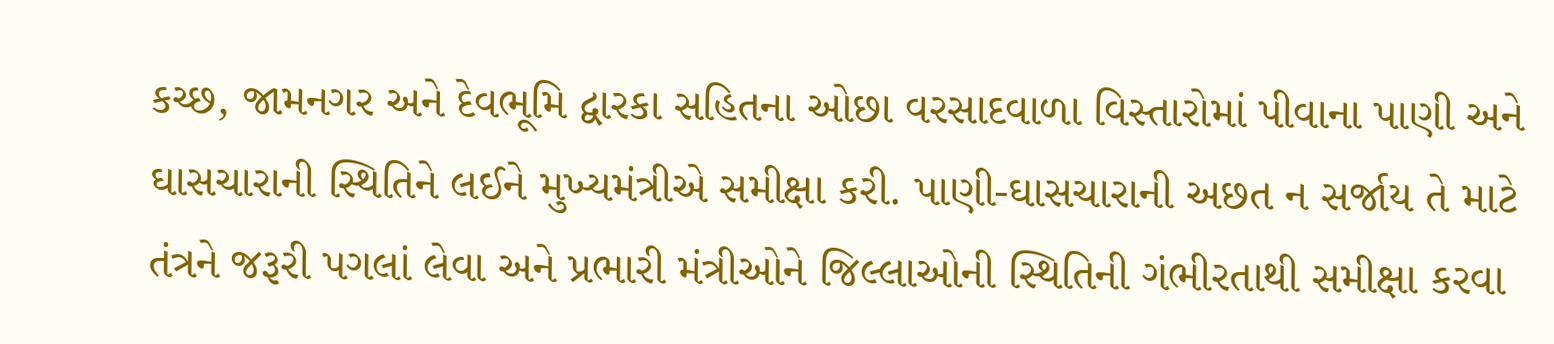કચ્છ, જામનગર અને દેવભૂમિ દ્વારકા સહિતના ઓછા વરસાદવાળા વિસ્તારોમાં પીવાના પાણી અને ઘાસચારાની સ્થિતિને લઈને મુખ્યમંત્રીએ સમીક્ષા કરી. પાણી-ઘાસચારાની અછત ન સર્જાય તે માટે તંત્રને જરૂરી પગલાં લેવા અને પ્રભારી મંત્રીઓને જિલ્લાઓની સ્થિતિની ગંભીરતાથી સમીક્ષા કરવા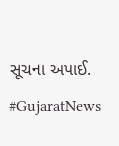સૂચના અપાઈ.
#GujaratNews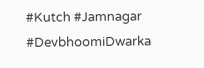#Kutch #Jamnagar #DevbhoomiDwarka